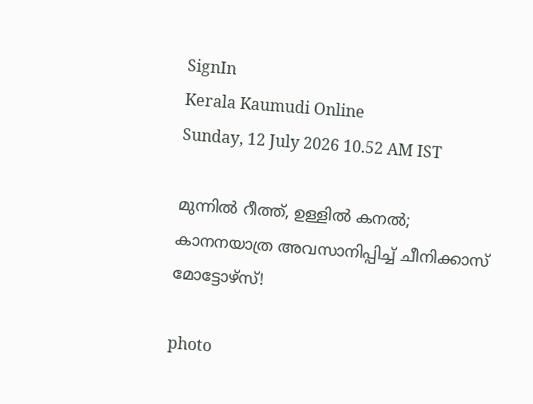SignIn
Kerala Kaumudi Online
Sunday, 12 July 2026 10.52 AM IST

മുന്നിൽ റീത്ത്, ഉള്ളിൽ കനൽ; കാനനയാത്ര അവസാനിപ്പിച്ച് ചീനിക്കാസ് മോട്ടോഴ്‌സ്!

photo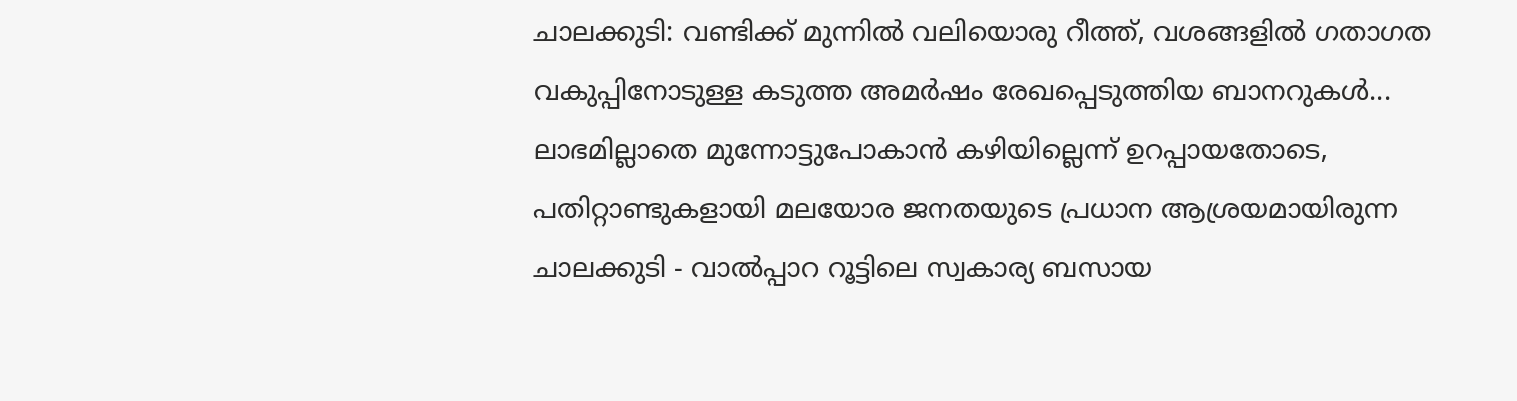ചാലക്കുടി: വണ്ടിക്ക് മുന്നിൽ വലിയൊരു റീത്ത്, വശങ്ങളിൽ ഗതാഗത വകുപ്പിനോടുള്ള കടുത്ത അമർഷം രേഖപ്പെടുത്തിയ ബാനറുകൾ... ലാഭമില്ലാതെ മുന്നോട്ടുപോകാൻ കഴിയില്ലെന്ന് ഉറപ്പായതോടെ, പതിറ്റാണ്ടുകളായി മലയോര ജനതയുടെ പ്രധാന ആശ്രയമായിരുന്ന ചാലക്കുടി - വാൽപ്പാറ റൂട്ടിലെ സ്വകാര്യ ബസായ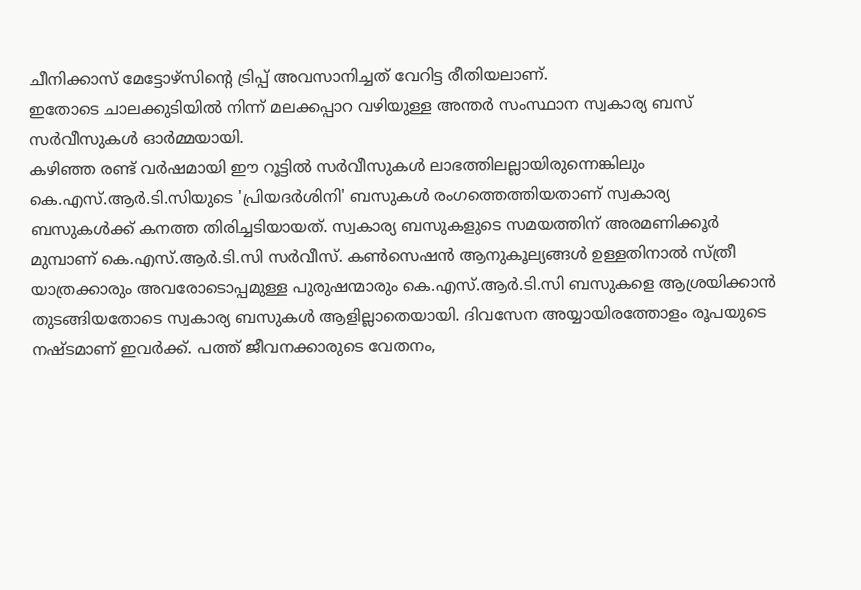ചീനിക്കാസ് മേട്ടോഴ്‌സിന്റെ ട്രിപ്പ് അവസാനിച്ചത് വേറിട്ട രീതിയലാണ്.
ഇതോടെ ചാലക്കുടിയിൽ നിന്ന് മലക്കപ്പാറ വഴിയുള്ള അന്തർ സംസ്ഥാന സ്വകാര്യ ബസ് സർവീസുകൾ ഓർമ്മയായി.
കഴിഞ്ഞ രണ്ട് വർഷമായി ഈ റൂട്ടിൽ സർവീസുകൾ ലാഭത്തിലല്ലായിരുന്നെങ്കിലും കെ.എസ്.ആർ.ടി.സിയുടെ 'പ്രിയദർശിനി' ബസുകൾ രംഗത്തെത്തിയതാണ് സ്വകാര്യ ബസുകൾക്ക് കനത്ത തിരിച്ചടിയായത്. സ്വകാര്യ ബസുകളുടെ സമയത്തിന് അരമണിക്കൂർ മുമ്പാണ് കെ.എസ്.ആർ.ടി.സി സർവീസ്. കൺസെഷൻ ആനുകൂല്യങ്ങൾ ഉള്ളതിനാൽ സ്ത്രീ യാത്രക്കാരും അവരോടൊപ്പമുള്ള പുരുഷന്മാരും കെ.എസ്.ആർ.ടി.സി ബസുകളെ ആശ്രയിക്കാൻ തുടങ്ങിയതോടെ സ്വകാര്യ ബസുകൾ ആളില്ലാതെയായി. ദിവസേന അയ്യായിരത്തോളം രൂപയുടെ നഷ്ടമാണ് ഇവർക്ക്. പത്ത് ജീവനക്കാരുടെ വേതനം,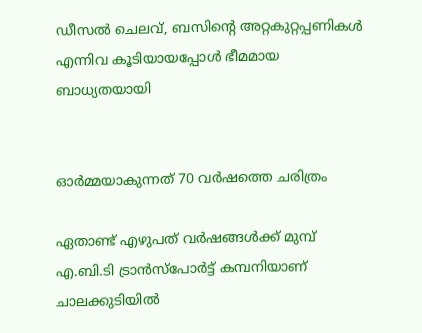ഡീസൽ ചെലവ്, ബസിന്റെ അറ്റകുറ്റപ്പണികൾ എന്നിവ കൂടിയായപ്പോൾ ഭീമമായ ബാധ്യതയായി


ഓർമ്മയാകുന്നത് 70 വർഷത്തെ ചരിത്രം

ഏതാണ്ട് എഴുപത് വർഷങ്ങൾക്ക് മുമ്പ് എ.ബി.ടി ട്രാൻസ്‌പോർട്ട് കമ്പനിയാണ് ചാലക്കുടിയിൽ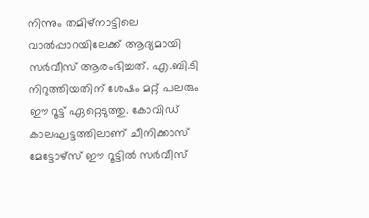നിന്നും തമിഴ്‌നാട്ടിലെ വാൽപ്പാറയിലേക്ക് ആദ്യമായി സർവീസ് ആരംഭിച്ചത്. എ.ബി.ടി നിറുത്തിയതിന് ശേഷം മറ്റ് പലരും ഈ റൂട്ട് ഏറ്റെടുത്തു. കോവിഡ് കാലഘട്ടത്തിലാണ് ചീനിക്കാസ് മേട്ടോഴ്‌സ് ഈ റൂട്ടിൽ സർവീസ്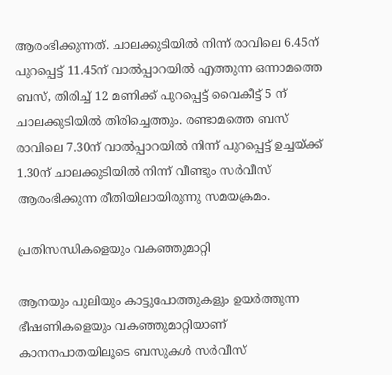ആരംഭിക്കുന്നത്. ചാലക്കുടിയിൽ നിന്ന് രാവിലെ 6.45ന് പുറപ്പെട്ട് 11.45ന് വാൽപ്പാറയിൽ എത്തുന്ന ഒന്നാമത്തെ ബസ്, തിരിച്ച് 12 മണിക്ക് പുറപ്പെട്ട് വൈകീട്ട് 5 ന് ചാലക്കുടിയിൽ തിരിച്ചെത്തും. രണ്ടാമത്തെ ബസ് രാവിലെ 7.30ന് വാൽപ്പാറയിൽ നിന്ന് പുറപ്പെട്ട് ഉച്ചയ്ക്ക് 1.30ന് ചാലക്കുടിയിൽ നിന്ന് വീണ്ടും സർവീസ് ആരംഭിക്കുന്ന രീതിയിലായിരുന്നു സമയക്രമം.

പ്രതിസന്ധികളെയും വകഞ്ഞുമാറ്റി

ആനയും പുലിയും കാട്ടുപോത്തുകളും ഉയർത്തുന്ന ഭീഷണികളെയും വകഞ്ഞുമാറ്റിയാണ് കാനനപാതയിലൂടെ ബസുകൾ സർവീസ്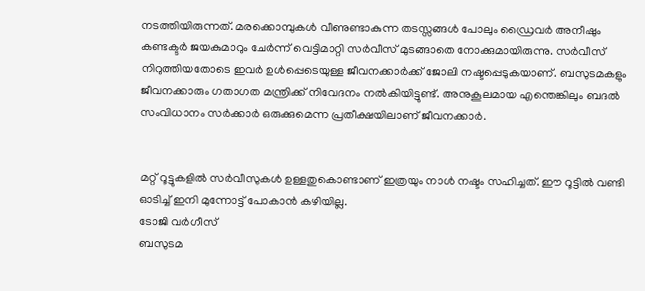നടത്തിയിരുന്നത്. മരക്കൊമ്പുകൾ വീണുണ്ടാകുന്ന തടസ്സങ്ങൾ പോലും ഡ്രൈവർ അനീഷും കണ്ടക്ടർ ജയകുമാറും ചേർന്ന് വെട്ടിമാറ്റി സർവീസ് മുടങ്ങാതെ നോക്കുമായിരുന്നു. സർവീസ് നിറുത്തിയതോടെ ഇവർ ഉൾപ്പെടെയുള്ള ജീവനക്കാർക്ക് ജോലി നഷ്ടപ്പെടുകയാണ്. ബസുടമകളും ജീവനക്കാരും ഗതാഗത മന്ത്രിക്ക് നിവേദനം നൽകിയിട്ടുണ്ട്. അനുകൂലമായ എന്തെങ്കിലും ബദൽ സംവിധാനം സർക്കാർ ഒരുക്കുമെന്ന പ്രതീക്ഷയിലാണ് ജീവനക്കാർ.


മറ്റ് റൂട്ടുകളിൽ സർവീസുകൾ ഉള്ളതുകൊണ്ടാണ് ഇത്രയും നാൾ നഷ്ടം സഹിച്ചത്. ഈ റൂട്ടിൽ വണ്ടി ഓടിച്ച് ഇനി മുന്നോട്ട് പോകാൻ കഴിയില്ല.
ടോജി വർഗീസ്
ബസുടമ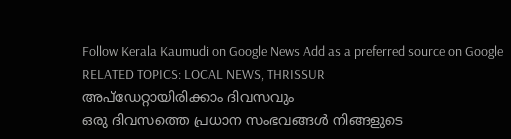Follow Kerala Kaumudi on Google News Add as a preferred source on Google
RELATED TOPICS: LOCAL NEWS, THRISSUR
അപ്ഡേറ്റായിരിക്കാം ദിവസവും
ഒരു ദിവസത്തെ പ്രധാന സംഭവങ്ങൾ നിങ്ങളുടെ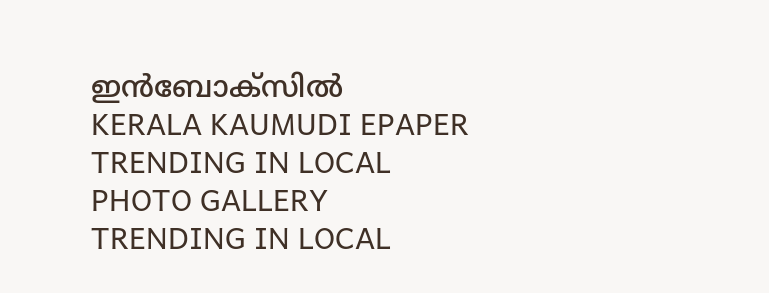ഇൻബോക്സിൽ
KERALA KAUMUDI EPAPER
TRENDING IN LOCAL
PHOTO GALLERY
TRENDING IN LOCAL